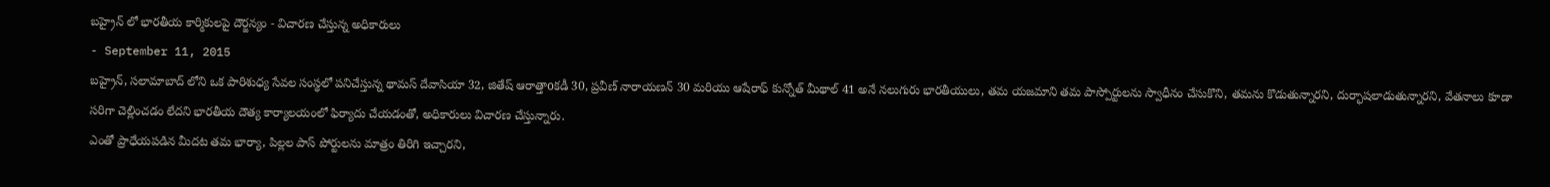బహ్రైన్ లో భారతీయ కార్మికులపై దౌర్జన్యం - విచారణ చేస్తున్న అధికారులు
- September 11, 2015
బహ్రైన్, సలామాబాద్ లోని ఒక పారిశుధ్య సేవల సంస్థలో పనిచేస్తున్న థామస్ దేవాసియా 32, జితేష్ ఆరాత్తాoకడీ 30, ప్రవీణ్ నారాయణన్ 30 మరియు ఆషేరాఫ్ కున్నోత్ మీథాల్ 41 అనే నలుగురు భారతీయులు, తమ యజమాని తమ పాస్పోర్టులను స్వాధీనం చేసుకొని, తమను కొడుతున్నారని, దుర్భాషలాడుతున్నారని, వేతనాలు కూడా సరిగా చెల్లించడం లేదని భారతీయ దౌత్య కార్యాలయంలో ఫిర్యాదు చేయడంతో, అధికారులు విచారణ చేస్తున్నారు.
ఎంతో ప్రాధేయపడిన మీదట తమ భార్యా, పిల్లల పాస్ పోర్టులను మాత్రం తిరిగి ఇచ్చారని,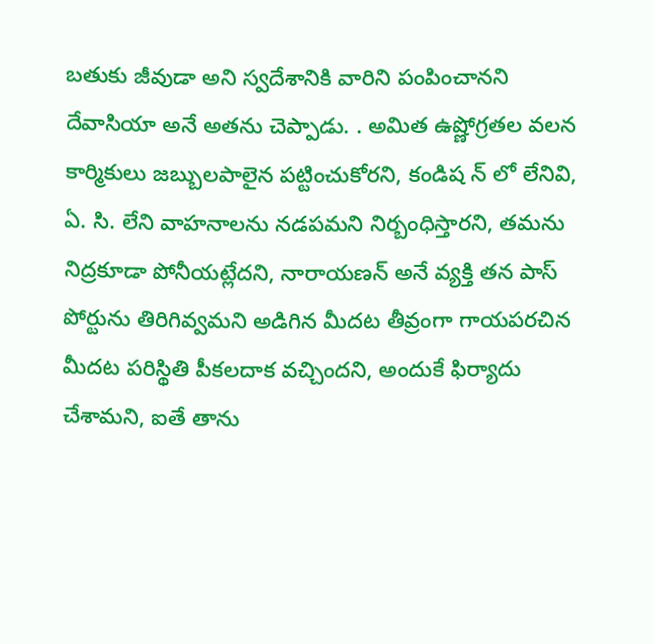బతుకు జీవుడా అని స్వదేశానికి వారిని పంపించానని దేవాసియా అనే అతను చెప్పాడు. . అమిత ఉష్ణోగ్రతల వలన కార్మికులు జబ్బులపాలైన పట్టించుకోరని, కండిష న్ లో లేనివి, ఏ. సి. లేని వాహనాలను నడపమని నిర్బంధిస్తారని, తమను నిద్రకూడా పోనీయట్లేదని, నారాయణన్ అనే వ్యక్తి తన పాస్ పోర్టును తిరిగివ్వమని అడిగిన మీదట తీవ్రంగా గాయపరచిన మీదట పరిస్థితి పీకలదాక వచ్చిందని, అందుకే ఫిర్యాదు చేశామని, ఐతే తాను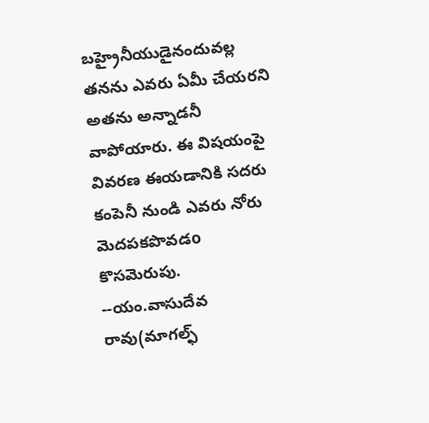బహ్రైనీయుడైనందువల్ల తనను ఎవరు ఏమీ చేయరని అతను అన్నాడనీ వాపోయారు. ఈ విషయంపై వివరణ ఈయడానికి సదరు కంపెనీ నుండి ఎవరు నోరు మెదపకపొవడo కొసమెరుపు.
--యం.వాసుదేవ రావు(మాగల్ఫ్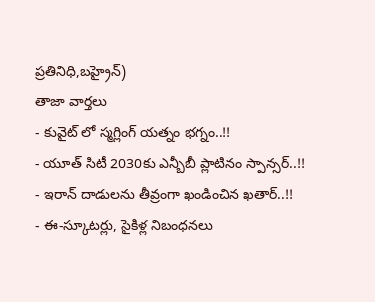ప్రతినిధి,బహ్రైన్)
తాజా వార్తలు
- కువైట్ లో స్మగ్లింగ్ యత్నం భగ్నం..!!
- యూత్ సిటీ 2030కు ఎన్బీబీ ప్లాటినం స్పాన్సర్..!!
- ఇరాన్ దాడులను తీవ్రంగా ఖండించిన ఖతార్..!!
- ఈ-స్కూటర్లు, సైకిళ్ల నిబంధనలు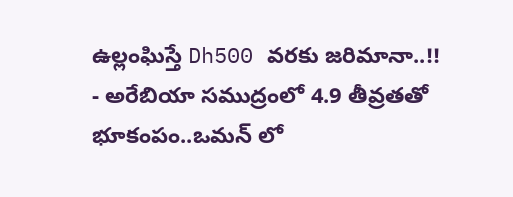ఉల్లంఘిస్తే Dh500 వరకు జరిమానా..!!
- అరేబియా సముద్రంలో 4.9 తీవ్రతతో భూకంపం..ఒమన్ లో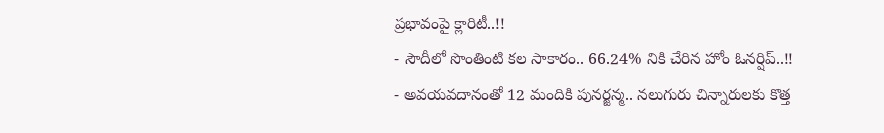ప్రభావంపై క్లారిటీ..!!
- సౌదీలో సొంతింటి కల సాకారం.. 66.24% నికి చేరిన హోం ఓనర్షిప్..!!
- అవయవదానంతో 12 మందికి పునర్జన్మ.. నలుగురు చిన్నారులకు కొత్త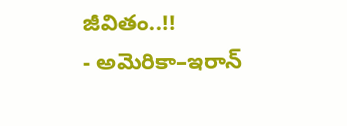జీవితం..!!
- అమెరికా–ఇరాన్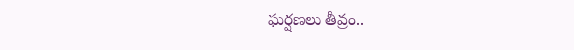ఘర్షణలు తీవ్రం..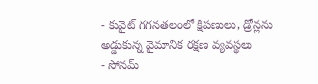- కువైట్ గగనతలంలో క్షిపణులు, డ్రోన్లను అడ్డుకున్న వైమానిక రక్షణ వ్యవస్థలు
- సోనమ్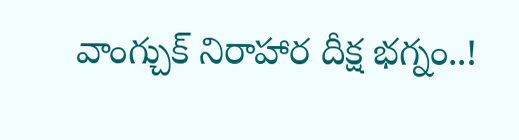వాంగ్చుక్ నిరాహార దీక్ష భగ్నం..!